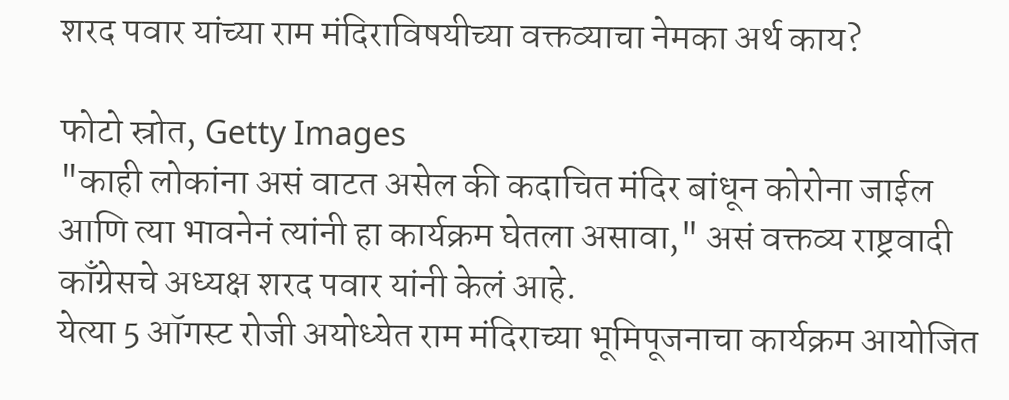शरद पवार यांच्या राम मंदिराविषयीच्या वक्तव्याचा नेमका अर्थ काय?

फोटो स्रोत, Getty Images
"काही लोकांना असं वाटत असेल की कदाचित मंदिर बांधून कोरोना जाईल आणि त्या भावनेनं त्यांनी हा कार्यक्रम घेतला असावा," असं वक्तव्य राष्ट्रवादी काँग्रेसचे अध्यक्ष शरद पवार यांनी केलं आहे.
येत्या 5 ऑगस्ट रोजी अयोध्येत राम मंदिराच्या भूमिपूजनाचा कार्यक्रम आयोजित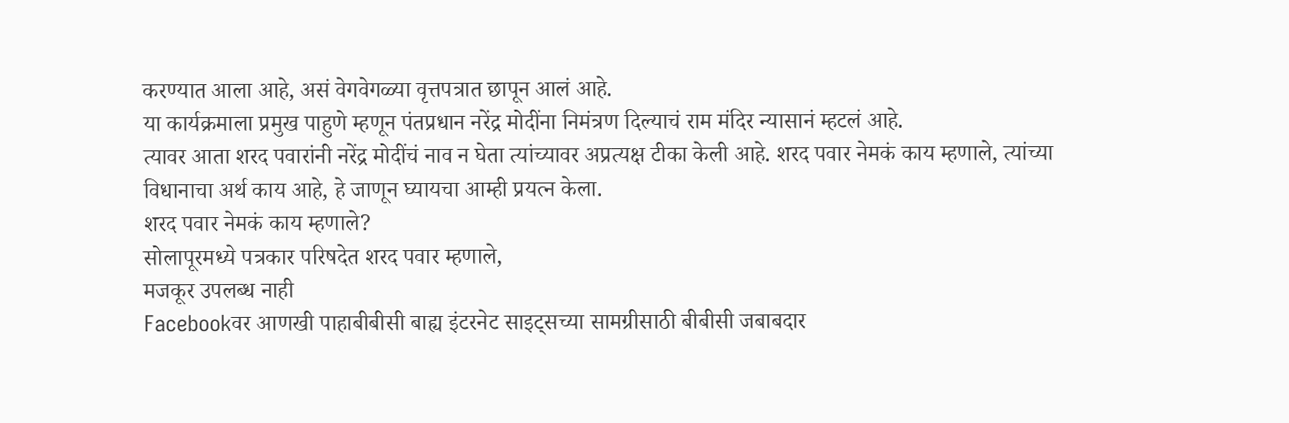करण्यात आला आहे, असं वेगवेगळ्या वृत्तपत्रात छापून आलं आहे.
या कार्यक्रमाला प्रमुख पाहुणे म्हणून पंतप्रधान नरेंद्र मोदींना निमंत्रण दिल्याचं राम मंदिर न्यासानं म्हटलं आहे.
त्यावर आता शरद पवारांनी नरेंद्र मोदींचं नाव न घेता त्यांच्यावर अप्रत्यक्ष टीका केली आहे. शरद पवार नेमकं काय म्हणाले, त्यांच्या विधानाचा अर्थ काय आहे, हे जाणून घ्यायचा आम्ही प्रयत्न केला.
शरद पवार नेमकं काय म्हणाले?
सोलापूरमध्ये पत्रकार परिषदेत शरद पवार म्हणाले,
मजकूर उपलब्ध नाही
Facebookवर आणखी पाहाबीबीसी बाह्य इंटरनेट साइट्सच्या सामग्रीसाठी बीबीसी जबाबदार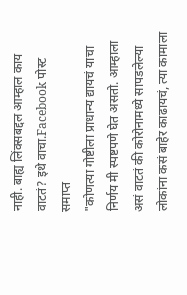नाही. बाह्य लिंक्सबद्दल आम्हाल काय वाटतं? इथे वाचा.Facebook पोस्ट समाप्त
"कोणत्या गोष्टीला प्राधान्य द्यायचं याचा निर्णय मी स्पष्टपणे घेत असतो. आम्हाला असं वाटतं की कोरोनामध्ये सापडलेल्या लोकांना कसं बाहेर काढायचं, त्या कामाला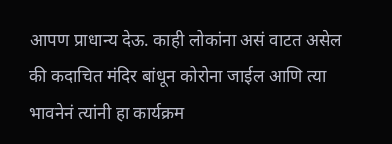आपण प्राधान्य देऊ. काही लोकांना असं वाटत असेल की कदाचित मंदिर बांधून कोरोना जाईल आणि त्या भावनेनं त्यांनी हा कार्यक्रम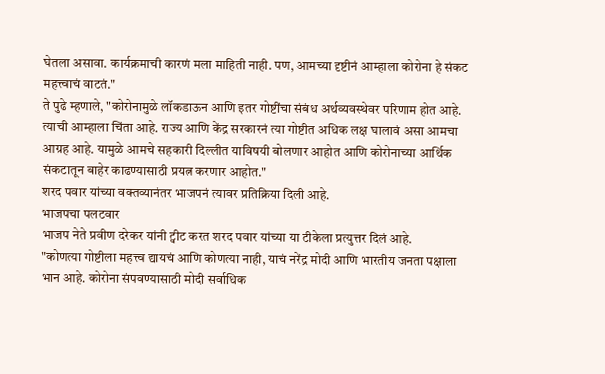घेतला असावा. कार्यक्रमाची कारणं मला माहिती नाही. पण, आमच्या दृष्टीनं आम्हाला कोरोना हे संकट महत्त्वाचं वाटतं."
ते पुढे म्हणाले, "कोरोनामुळे लॉकडाऊन आणि इतर गोष्टींचा संबंध अर्थव्यवस्थेवर परिणाम होत आहे. त्याची आम्हाला चिंता आहे. राज्य आणि केंद्र सरकारनं त्या गोष्टीत अधिक लक्ष घालावं असा आमचा आग्रह आहे. यामुळे आमचे सहकारी दिल्लीत याविषयी बोलणार आहोत आणि कोरोनाच्या आर्थिक संकटातून बाहेर काढण्यासाठी प्रयत्न करणार आहोत."
शरद पवार यांच्या वक्तव्यानंतर भाजपनं त्यावर प्रतिक्रिया दिली आहे.
भाजपचा पलटवार
भाजप नेते प्रवीण दरेकर यांनी ट्वीट करत शरद पवार यांच्या या टीकेला प्रत्युत्तर दिलं आहे.
"कोणत्या गोष्टीला महत्त्व द्यायचं आणि कोणत्या नाही, याचं नरेंद्र मोदी आणि भारतीय जनता पक्षाला भान आहे. कोरोना संपवण्यासाठी मोदी सर्वाधिक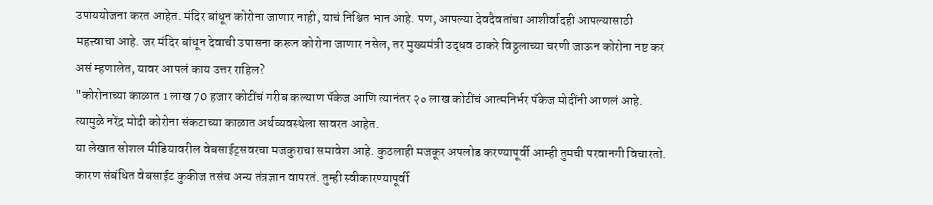उपाययोजना करत आहेत. मंदिर बांधून कोरोना जाणार नाही, याचं निश्चित भान आहे. पण, आपल्या देवदैवतांचा आशीर्वादही आपल्यासाठी महत्त्वाचा आहे. जर मंदिर बांधून देवाची उपासना करून कोरोना जाणार नसेल, तर मुख्यमंत्री उद्धव ठाकरे विठ्ठलाच्या चरणी जाऊन कोरोना नष्ट कर असं म्हणालेत, यावर आपलं काय उत्तर राहिल?
"कोरोनाच्या काळात 1 लाख 70 हजार कोटींचं गरीब कल्याण पॅकेज आणि त्यानंतर २० लाख कोटींचं आत्मनिर्भर पॅकेज मोदींनी आणलं आहे. त्यामुळे नरेंद्र मोदी कोरोना संकटाच्या काळात अर्थव्यवस्थेला सावरत आहेत.
या लेखात सोशल मीडियावरील वेबसाईट्सवरचा मजकुराचा समावेश आहे. कुठलाही मजकूर अपलोड करण्यापूर्वी आम्ही तुमची परवानगी विचारतो. कारण संबंधित वेबसाईट कुकीज तसंच अन्य तंत्रज्ञान वापरतं. तुम्ही स्वीकारण्यापूर्वी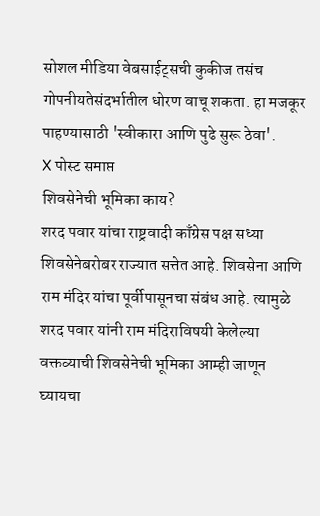सोशल मीडिया वेबसाईट्सची कुकीज तसंच गोपनीयतेसंदर्भातील धोरण वाचू शकता. हा मजकूर पाहण्यासाठी 'स्वीकारा आणि पुढे सुरू ठेवा'.
X पोस्ट समाप्त
शिवसेनेची भूमिका काय?
शरद पवार यांचा राष्ट्रवादी काँग्रेस पक्ष सध्या शिवसेनेबरोबर राज्यात सत्तेत आहे. शिवसेना आणि राम मंदिर यांचा पूर्वीपासूनचा संबंध आहे. त्यामुळे शरद पवार यांनी राम मंदिराविषयी केलेल्या वक्तव्याची शिवसेनेची भूमिका आम्ही जाणून घ्यायचा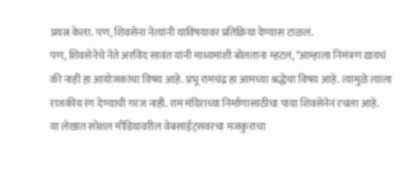प्रयत्न केला. पण, शिवसेना नेत्यांनी याविषयावर प्रतिक्रिया देण्यास टाळलं.
पण, शिवसेनेचे नेते अरविंद सावंत यांनी माध्यमांशी बोलताना म्हटलं, "आम्हाला निमंत्रण द्यायचं की नाही हा आयोजकांचा विषय आहे. प्रभू रामचंद्र हा आमच्या श्रद्धेचा विषय आहे. त्यामुळे त्याला राजकीय रंग देण्याची गरज नाही. राम मंदिराच्या निर्माणासाठीचा पाया शिवसेनेनं रचला आहे.
या लेखात सोशल मीडियावरील वेबसाईट्सवरचा मजकुराचा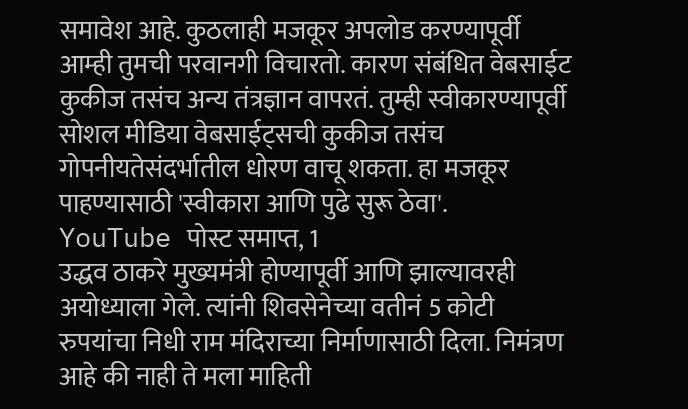समावेश आहे. कुठलाही मजकूर अपलोड करण्यापूर्वी आम्ही तुमची परवानगी विचारतो. कारण संबंधित वेबसाईट कुकीज तसंच अन्य तंत्रज्ञान वापरतं. तुम्ही स्वीकारण्यापूर्वी सोशल मीडिया वेबसाईट्सची कुकीज तसंच गोपनीयतेसंदर्भातील धोरण वाचू शकता. हा मजकूर पाहण्यासाठी 'स्वीकारा आणि पुढे सुरू ठेवा'.
YouTube पोस्ट समाप्त, 1
उद्धव ठाकरे मुख्यमंत्री होण्यापूर्वी आणि झाल्यावरही अयोध्याला गेले. त्यांनी शिवसेनेच्या वतीनं 5 कोटी रुपयांचा निधी राम मंदिराच्या निर्माणासाठी दिला. निमंत्रण आहे की नाही ते मला माहिती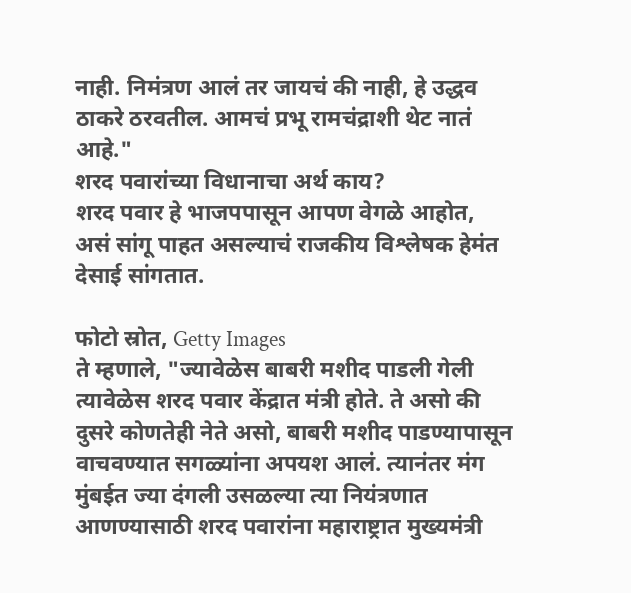नाही. निमंत्रण आलं तर जायचं की नाही, हे उद्धव ठाकरे ठरवतील. आमचं प्रभू रामचंद्राशी थेट नातं आहे."
शरद पवारांच्या विधानाचा अर्थ काय?
शरद पवार हे भाजपपासून आपण वेगळे आहोत, असं सांगू पाहत असल्याचं राजकीय विश्लेषक हेमंत देसाई सांगतात.

फोटो स्रोत, Getty Images
ते म्हणाले, "ज्यावेळेस बाबरी मशीद पाडली गेली त्यावेळेस शरद पवार केंद्रात मंत्री होते. ते असो की दुसरे कोणतेही नेते असो, बाबरी मशीद पाडण्यापासून वाचवण्यात सगळ्यांना अपयश आलं. त्यानंतर मंग मुंबईत ज्या दंगली उसळल्या त्या नियंत्रणात आणण्यासाठी शरद पवारांना महाराष्ट्रात मुख्यमंत्री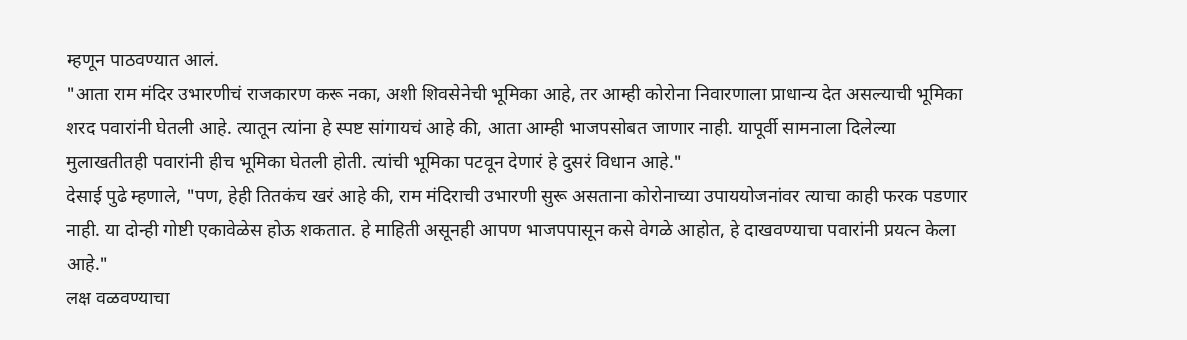म्हणून पाठवण्यात आलं.
"आता राम मंदिर उभारणीचं राजकारण करू नका, अशी शिवसेनेची भूमिका आहे, तर आम्ही कोरोना निवारणाला प्राधान्य देत असल्याची भूमिका शरद पवारांनी घेतली आहे. त्यातून त्यांना हे स्पष्ट सांगायचं आहे की, आता आम्ही भाजपसोबत जाणार नाही. यापूर्वी सामनाला दिलेल्या मुलाखतीतही पवारांनी हीच भूमिका घेतली होती. त्यांची भूमिका पटवून देणारं हे दुसरं विधान आहे."
देसाई पुढे म्हणाले, "पण, हेही तितकंच खरं आहे की, राम मंदिराची उभारणी सुरू असताना कोरोनाच्या उपाययोजनांवर त्याचा काही फरक पडणार नाही. या दोन्ही गोष्टी एकावेळेस होऊ शकतात. हे माहिती असूनही आपण भाजपपासून कसे वेगळे आहोत, हे दाखवण्याचा पवारांनी प्रयत्न केला आहे."
लक्ष वळवण्याचा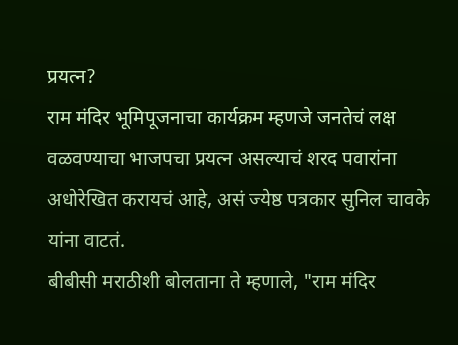प्रयत्न?
राम मंदिर भूमिपूजनाचा कार्यक्रम म्हणजे जनतेचं लक्ष वळवण्याचा भाजपचा प्रयत्न असल्याचं शरद पवारांना अधोरेखित करायचं आहे, असं ज्येष्ठ पत्रकार सुनिल चावके यांना वाटतं.
बीबीसी मराठीशी बोलताना ते म्हणाले, "राम मंदिर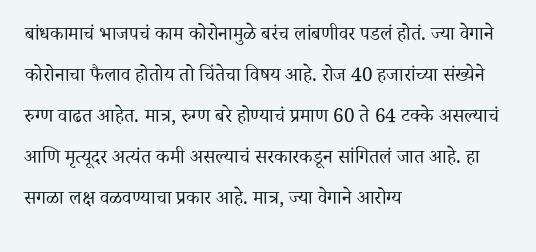बांधकामाचं भाजपचं काम कोरोनामुळे बरंच लांबणीवर पडलं होतं. ज्या वेगाने कोरोनाचा फैलाव होतोय तो चिंतेचा विषय आहे. रोज 40 हजारांच्या संख्येने रुग्ण वाढत आहेत. मात्र, रुग्ण बरे होण्याचं प्रमाण 60 ते 64 टक्के असल्याचं आणि मृत्यूदर अत्यंत कमी असल्याचं सरकारकडून सांगितलं जात आहे. हा सगळा लक्ष वळवण्याचा प्रकार आहे. मात्र, ज्या वेगाने आरोग्य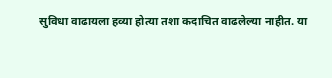सुविधा वाढायला हव्या होत्या तशा कदाचित वाढलेल्या नाहीत. या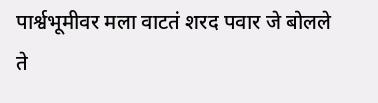पार्श्वभूमीवर मला वाटतं शरद पवार जे बोलले ते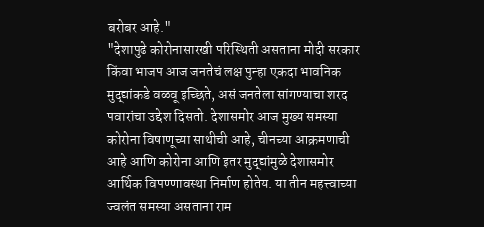बरोबर आहे."
"देशापुढे कोरोनासारखी परिस्थिती असताना मोदी सरकार किंवा भाजप आज जनतेचं लक्ष पुन्हा एकदा भावनिक मुद्द्यांकडे वळवू इच्छिते, असं जनतेला सांगण्याचा शरद पवारांचा उद्देश दिसतो. देशासमोर आज मुख्य समस्या कोरोना विषाणूच्या साथीची आहे, चीनच्या आक्रमणाची आहे आणि कोरोना आणि इतर मुद्द्यांमुळे देशासमोर आर्थिक विपण्णावस्था निर्माण होतेय. या तीन महत्त्वाच्या ज्वलंत समस्या असताना राम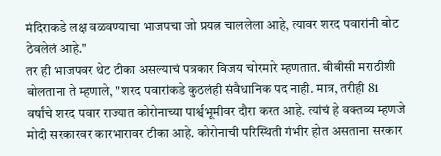मंदिराकडे लक्ष वळवण्याचा भाजपचा जो प्रयत्न चाललेला आहे, त्यावर शरद पवारांनी बोट ठेवलेलं आहे."
तर ही भाजपवर थेट टीका असल्याचं पत्रकार विजय चोरमारे म्हणतात. बीबीसी मराठीशी बोलताना ते म्हणाले, "शरद पवारांकडे कुठलंही संवैधानिक पद नाही. मात्र, तरीही 81 वर्षांचे शरद पवार राज्यात कोरोनाच्या पार्श्वभूमीवर दौरा करत आहे. त्यांचं हे वक्तव्य म्हणजे मोदी सरकारवर कारभारावर टीका आहे. कोरोनाची परिस्थिती गंभीर होत असताना सरकार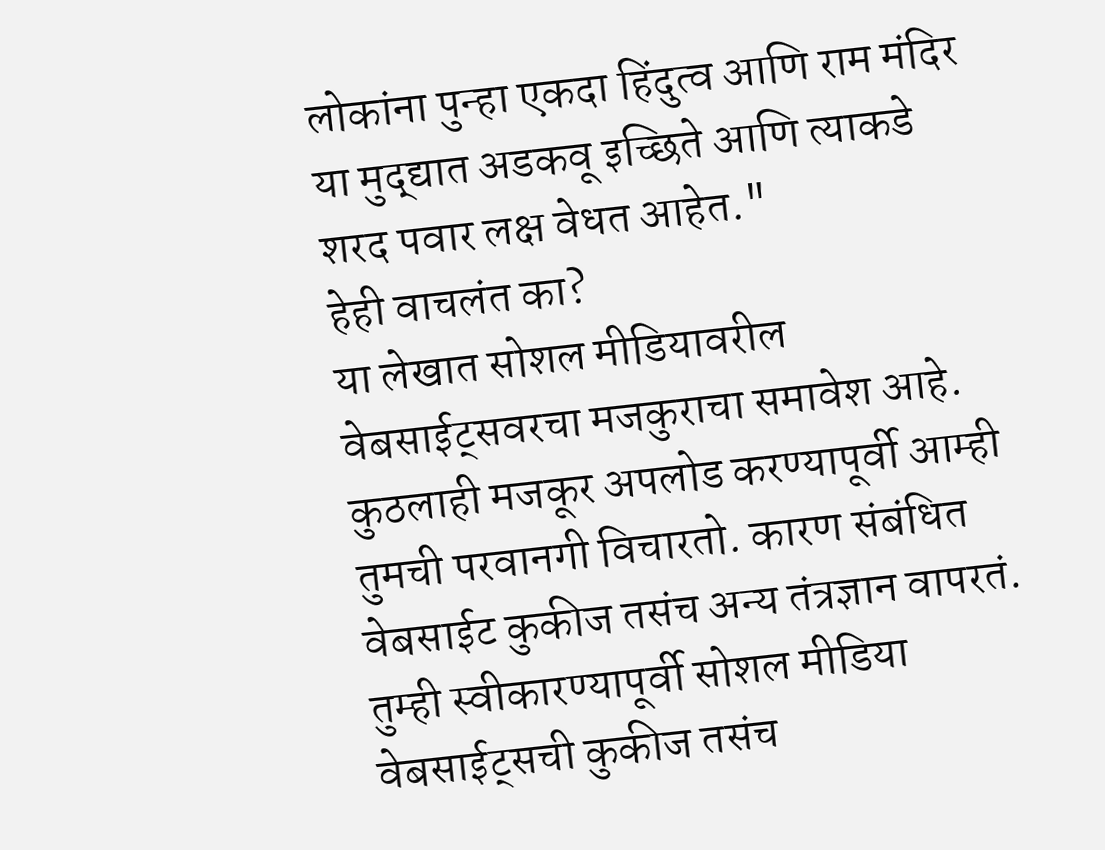लोकांना पुन्हा एकदा हिंदुत्व आणि राम मंदिर या मुद्द्यात अडकवू इच्छिते आणि त्याकडे शरद पवार लक्ष वेधत आहेत."
हेही वाचलंत का?
या लेखात सोशल मीडियावरील वेबसाईट्सवरचा मजकुराचा समावेश आहे. कुठलाही मजकूर अपलोड करण्यापूर्वी आम्ही तुमची परवानगी विचारतो. कारण संबंधित वेबसाईट कुकीज तसंच अन्य तंत्रज्ञान वापरतं. तुम्ही स्वीकारण्यापूर्वी सोशल मीडिया वेबसाईट्सची कुकीज तसंच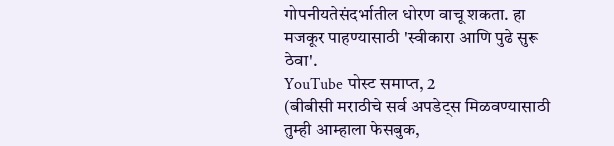गोपनीयतेसंदर्भातील धोरण वाचू शकता. हा मजकूर पाहण्यासाठी 'स्वीकारा आणि पुढे सुरू ठेवा'.
YouTube पोस्ट समाप्त, 2
(बीबीसी मराठीचे सर्व अपडेट्स मिळवण्यासाठी तुम्ही आम्हाला फेसबुक,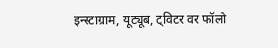इन्स्टाग्राम, यूट्यूब, ट्विटर वर फॉलो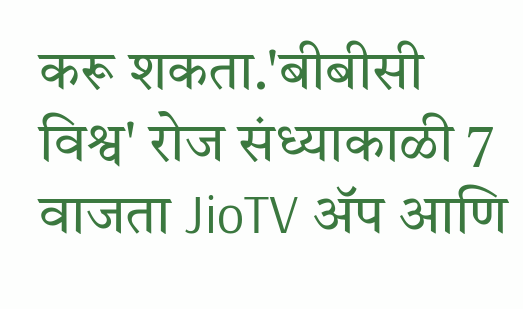करू शकता.'बीबीसी विश्व' रोज संध्याकाळी 7 वाजता JioTV ॲप आणि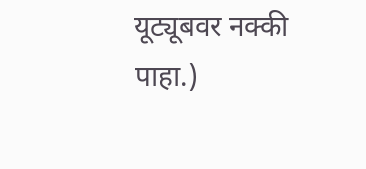यूट्यूबवर नक्की पाहा.)